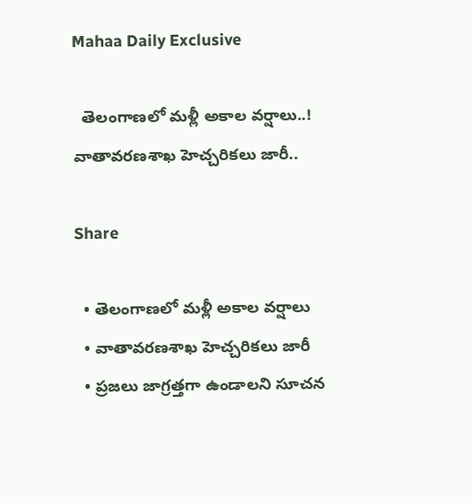Mahaa Daily Exclusive

  తెలంగాణలో మళ్లీ అకాల వర్షాలు..! వాతావరణశాఖ హెచ్చరికలు జారీ..

Share

  • తెలంగాణలో మళ్లీ అకాల వర్షాలు
  • వాతావరణశాఖ హెచ్చరికలు జారీ
  • ప్రజలు జాగ్రత్తగా ఉండాలని సూచన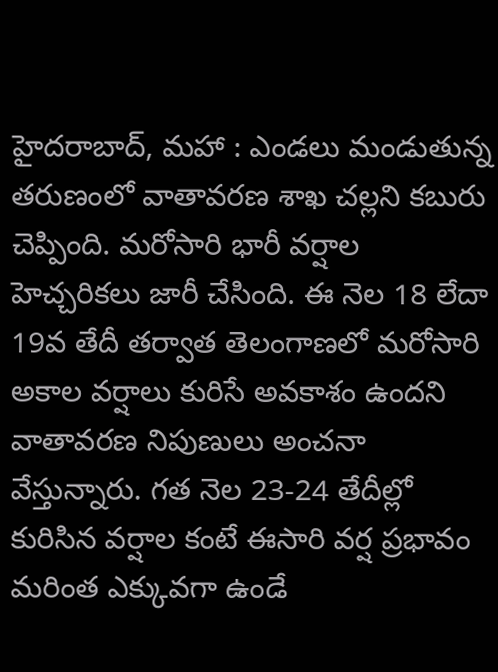హైదరాబాద్, మహా : ఎండలు మండుతున్న తరుణంలో వాతావరణ శాఖ చల్లని కబురు చెప్పింది. మరోసారి భారీ వర్షాల హెచ్చరికలు జారీ చేసింది. ఈ నెల 18 లేదా 19వ తేదీ తర్వాత తెలంగాణలో మరోసారి అకాల వర్షాలు కురిసే అవకాశం ఉందని వాతావరణ నిపుణులు అంచనా వేస్తున్నారు. గత నెల 23-24 తేదీల్లో కురిసిన వర్షాల కంటే ఈసారి వర్ష ప్రభావం మరింత ఎక్కువగా ఉండే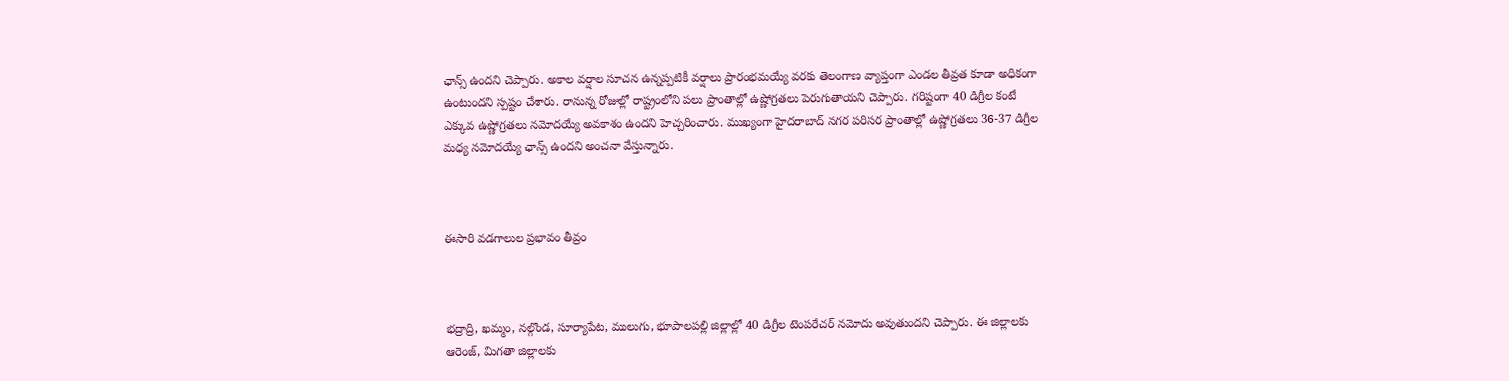ఛాన్స్ ఉందని చెప్పారు. అకాల వర్షాల సూచన ఉన్నప్పటికీ వర్షాలు ప్రారంభమయ్యే వరకు తెలంగాణ వ్యాప్తంగా ఎండల తీవ్రత కూడా అధికంగా ఉంటుందని స్పష్టం చేశారు. రానున్న రోజుల్లో రాష్ట్రంలోని పలు ప్రాంతాల్లో ఉష్ణోగ్రతలు పెరుగుతాయని చెప్పారు. గరిష్టంగా 40 డిగ్రీల కంటే ఎక్కువ ఉష్ణోగ్రతలు నమోదయ్యే అవకాశం ఉందని హెచ్చరించారు. ముఖ్యంగా హైదరాబాద్ నగర పరిసర ప్రాంతాల్లో ఉష్ణోగ్రతలు 36-37 డిగ్రీల మధ్య నమోదయ్యే ఛాన్స్ ఉందని అంచనా వేస్తున్నారు.



ఈసారి వడగాలుల ప్రభావం తీవ్రం



భద్రాద్రి, ఖమ్మం, నల్గొండ, సూర్యాపేట, ములుగు, భూపాలపల్లి జిల్లాల్లో 40 డిగ్రీల టెంపరేచర్ నమోదు అవుతుందని చెప్పారు. ఈ జిల్లాలకు ఆరెంజ్, మిగతా జిల్లాలకు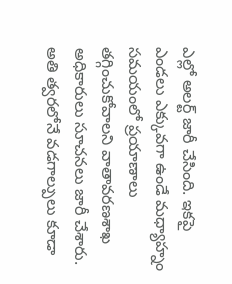ఎల్లో అలర్ట్ జారీ చేసింది. ఇకపై ఎండలు ఎక్కువగా ఉండే మధ్యాహ్నం సమయంలో ప్రయాణాలు తగ్గించుకోవాలని వాతావరణశాఖ అధికారులు సూచనలు జారీ చేశారు. అతి త్వరలోనే వడగాల్పులు కూడా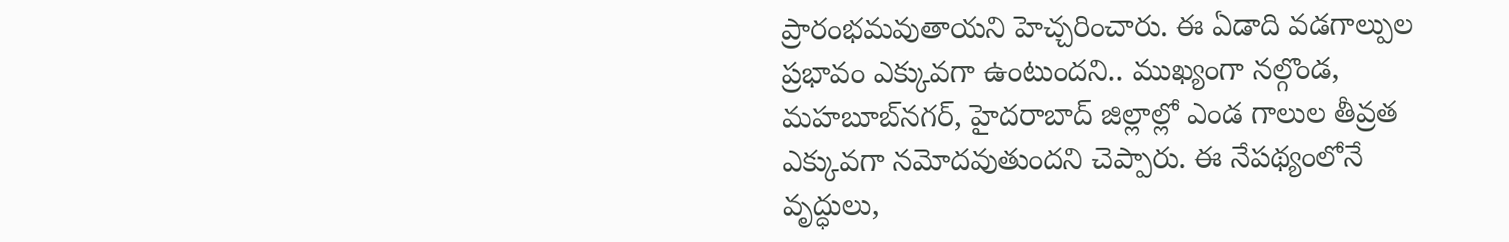ప్రారంభమవుతాయని హెచ్చరించారు. ఈ ఏడాది వడగాల్పుల ప్రభావం ఎక్కువగా ఉంటుందని.. ముఖ్యంగా నల్గొండ, మహబూబ్‌నగర్, హైదరాబాద్ జిల్లాల్లో ఎండ గాలుల తీవ్రత ఎక్కువగా నమోదవుతుందని చెప్పారు. ఈ నేపథ్యంలోనే వృద్ధులు,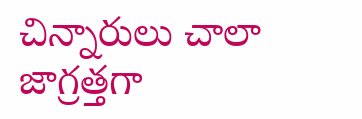చిన్నారులు చాలా జాగ్రత్తగా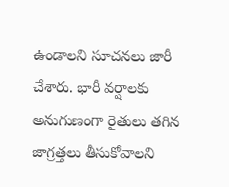ఉండాలని సూచనలు జారీ చేశారు. భారీ వర్షాలకు అనుగుణంగా రైతులు తగిన జాగ్రత్తలు తీసుకోవాలని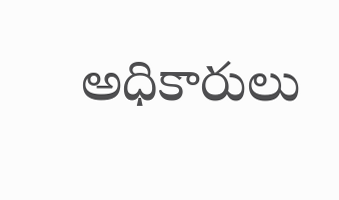అధికారులు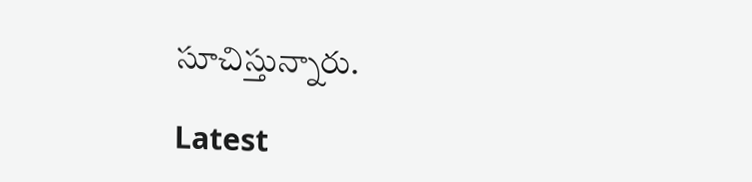సూచిస్తున్నారు.

Latest